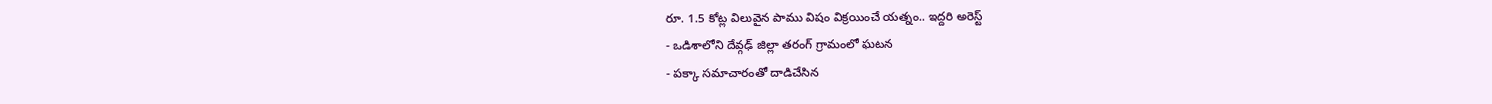రూ. 1.5 కోట్ల విలువైన పాము విషం విక్రయించే యత్నం.. ఇద్దరి అరెస్ట్
- ఒడిశాలోని దేవ్గఢ్ జిల్లా తరంగ్ గ్రామంలో ఘటన
- పక్కా సమాచారంతో దాడిచేసిన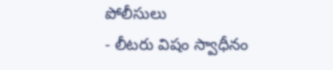పోలీసులు
- లీటరు విషం స్వాధీనం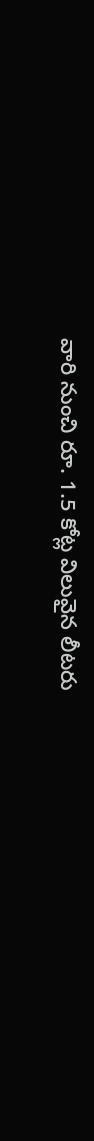వారి నుంచి రూ. 1.5 కోట్ల విలువైన లీటరు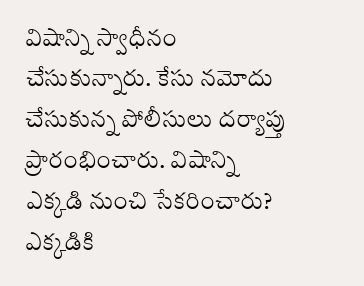విషాన్ని స్వాధీనం చేసుకున్నారు. కేసు నమోదు చేసుకున్న పోలీసులు దర్యాప్తు ప్రారంభించారు. విషాన్ని ఎక్కడి నుంచి సేకరించారు? ఎక్కడికి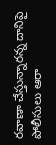రవాణా చేస్తున్నారన్న దానిపై పోలీసులు ఆరా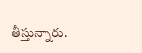తీస్తున్నారు.